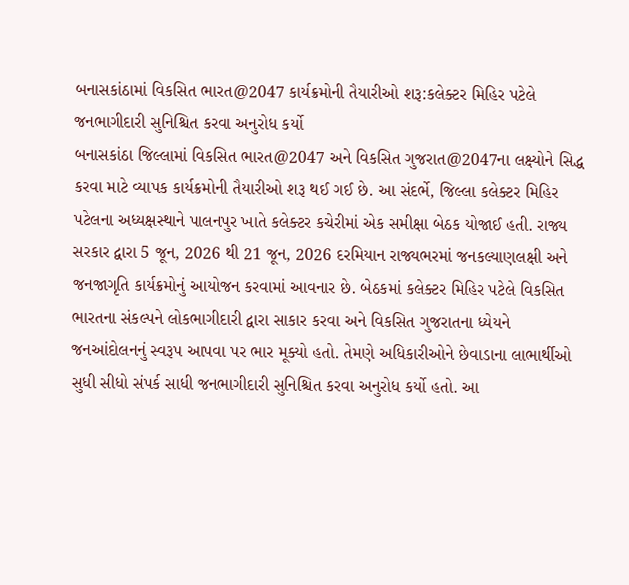બનાસકાંઠામાં વિકસિત ભારત@2047 કાર્યક્રમોની તૈયારીઓ શરૂ:કલેક્ટર મિહિર પટેલે જનભાગીદારી સુનિશ્ચિત કરવા અનુરોધ કર્યો
બનાસકાંઠા જિલ્લામાં વિકસિત ભારત@2047 અને વિકસિત ગુજરાત@2047ના લક્ષ્યોને સિદ્ધ કરવા માટે વ્યાપક કાર્યક્રમોની તૈયારીઓ શરૂ થઈ ગઈ છે. આ સંદર્ભે, જિલ્લા કલેક્ટર મિહિર પટેલના અધ્યક્ષસ્થાને પાલનપુર ખાતે કલેક્ટર કચેરીમાં એક સમીક્ષા બેઠક યોજાઈ હતી. રાજ્ય સરકાર દ્વારા 5 જૂન, 2026 થી 21 જૂન, 2026 દરમિયાન રાજ્યભરમાં જનકલ્યાણલક્ષી અને જનજાગૃતિ કાર્યક્રમોનું આયોજન કરવામાં આવનાર છે. બેઠકમાં કલેક્ટર મિહિર પટેલે વિકસિત ભારતના સંકલ્પને લોકભાગીદારી દ્વારા સાકાર કરવા અને વિકસિત ગુજરાતના ધ્યેયને જનઆંદોલનનું સ્વરૂપ આપવા પર ભાર મૂક્યો હતો. તેમણે અધિકારીઓને છેવાડાના લાભાર્થીઓ સુધી સીધો સંપર્ક સાધી જનભાગીદારી સુનિશ્ચિત કરવા અનુરોધ કર્યો હતો. આ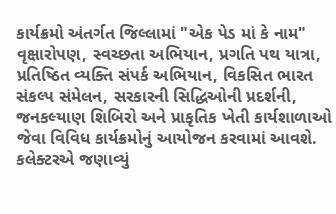કાર્યક્રમો અંતર્ગત જિલ્લામાં "એક પેડ માં કે નામ" વૃક્ષારોપણ, સ્વચ્છતા અભિયાન, પ્રગતિ પથ યાત્રા, પ્રતિષ્ઠિત વ્યક્તિ સંપર્ક અભિયાન, વિકસિત ભારત સંકલ્પ સંમેલન, સરકારની સિદ્ધિઓની પ્રદર્શની, જનકલ્યાણ શિબિરો અને પ્રાકૃતિક ખેતી કાર્યશાળાઓ જેવા વિવિધ કાર્યક્રમોનું આયોજન કરવામાં આવશે. કલેક્ટરએ જણાવ્યું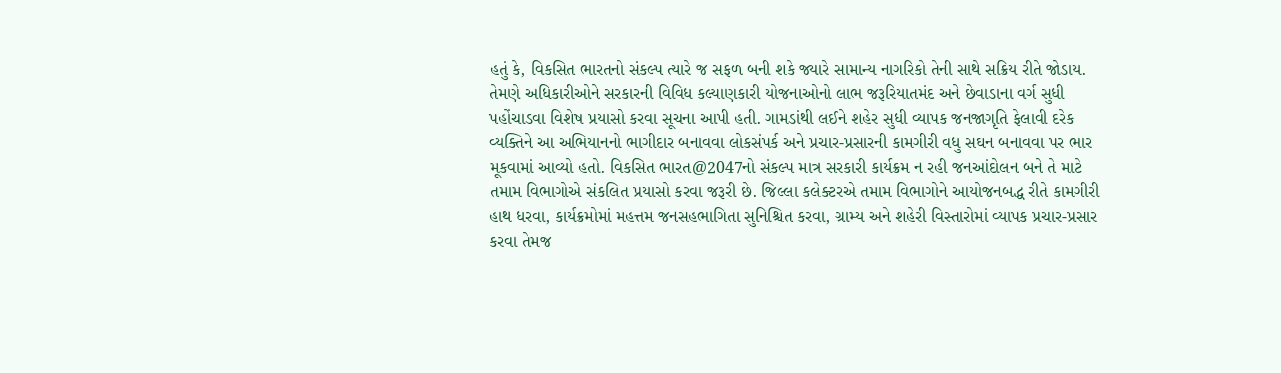હતું કે, વિકસિત ભારતનો સંકલ્પ ત્યારે જ સફળ બની શકે જ્યારે સામાન્ય નાગરિકો તેની સાથે સક્રિય રીતે જોડાય. તેમણે અધિકારીઓને સરકારની વિવિધ કલ્યાણકારી યોજનાઓનો લાભ જરૂરિયાતમંદ અને છેવાડાના વર્ગ સુધી પહોંચાડવા વિશેષ પ્રયાસો કરવા સૂચના આપી હતી. ગામડાંથી લઈને શહેર સુધી વ્યાપક જનજાગૃતિ ફેલાવી દરેક વ્યક્તિને આ અભિયાનનો ભાગીદાર બનાવવા લોકસંપર્ક અને પ્રચાર-પ્રસારની કામગીરી વધુ સઘન બનાવવા પર ભાર મૂકવામાં આવ્યો હતો. વિકસિત ભારત@2047નો સંકલ્પ માત્ર સરકારી કાર્યક્રમ ન રહી જનઆંદોલન બને તે માટે તમામ વિભાગોએ સંકલિત પ્રયાસો કરવા જરૂરી છે. જિલ્લા કલેક્ટરએ તમામ વિભાગોને આયોજનબદ્ધ રીતે કામગીરી હાથ ધરવા, કાર્યક્રમોમાં મહત્તમ જનસહભાગિતા સુનિશ્ચિત કરવા, ગ્રામ્ય અને શહેરી વિસ્તારોમાં વ્યાપક પ્રચાર-પ્રસાર કરવા તેમજ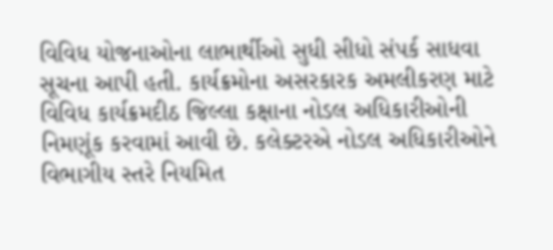વિવિધ યોજનાઓના લાભાર્થીઓ સુધી સીધો સંપર્ક સાધવા સૂચના આપી હતી. કાર્યક્રમોના અસરકારક અમલીકરણ માટે વિવિધ કાર્યક્રમદીઠ જિલ્લા કક્ષાના નોડલ અધિકારીઓની નિમણૂંક કરવામાં આવી છે. કલેક્ટરએ નોડલ અધિકારીઓને વિભાગીય સ્તરે નિયમિત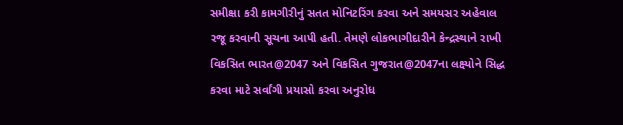સમીક્ષા કરી કામગીરીનું સતત મોનિટરિંગ કરવા અને સમયસર અહેવાલ રજૂ કરવાની સૂચના આપી હતી. તેમણે લોકભાગીદારીને કેન્દ્રસ્થાને રાખી વિકસિત ભારત@2047 અને વિકસિત ગુજરાત@2047ના લક્ષ્યોને સિદ્ધ કરવા માટે સર્વાંગી પ્રયાસો કરવા અનુરોધ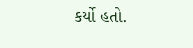કર્યો હતો.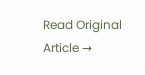Read Original Article →